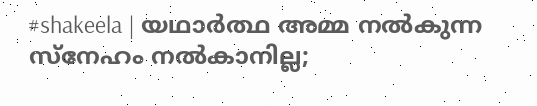#shakeela | യഥാർത്ഥ അമ്മ നൽകുന്ന സ്നേഹം നൽകാനില്ല;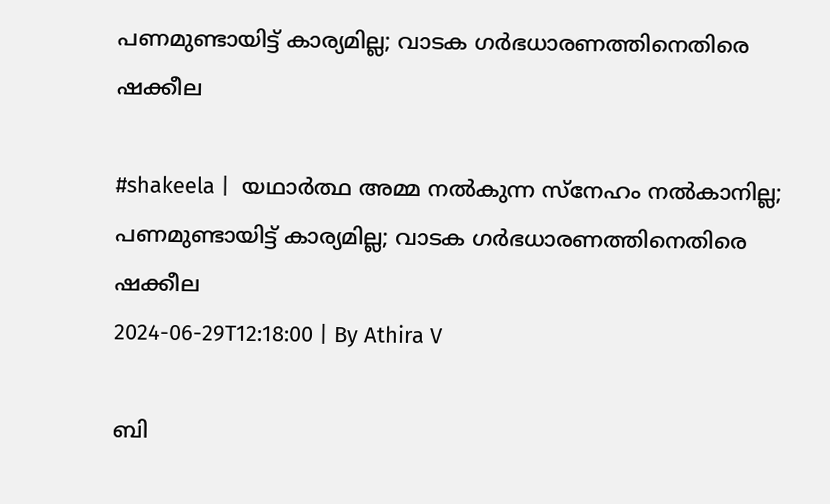പണമുണ്ടായിട്ട് കാര്യമില്ല; വാടക ഗർഭധാരണത്തിനെതിരെ ഷക്കീല

#shakeela |  യഥാർത്ഥ അമ്മ നൽകുന്ന സ്നേഹം നൽകാനില്ല; പണമുണ്ടായിട്ട് കാര്യമില്ല; വാടക ഗർഭധാരണത്തിനെതിരെ ഷക്കീല
2024-06-29T12:18:00 | By Athira V

ബി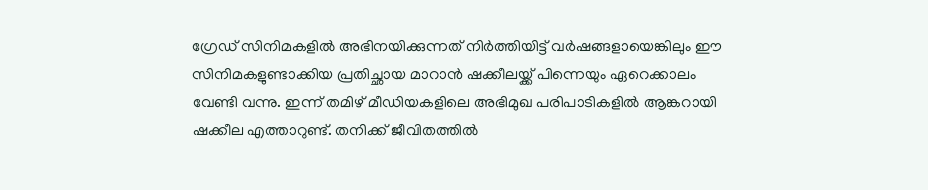ഗ്രേഡ് സിനിമകളിൽ അഭിനയിക്കുന്നത് നിർത്തിയിട്ട് വർഷങ്ങളായെങ്കിലും ഈ സിനിമകളുണ്ടാക്കിയ പ്രതിച്ഛായ മാറാൻ ഷക്കീലയ്ക്ക് പിന്നെയും ഏറെക്കാലം വേണ്ടി വന്നു. ഇന്ന് തമിഴ് മീഡിയകളിലെ അഭിമുഖ പരിപാടികളിൽ ആങ്കറായി ഷക്കീല എത്താറുണ്ട്. തനിക്ക് ജീവിതത്തിൽ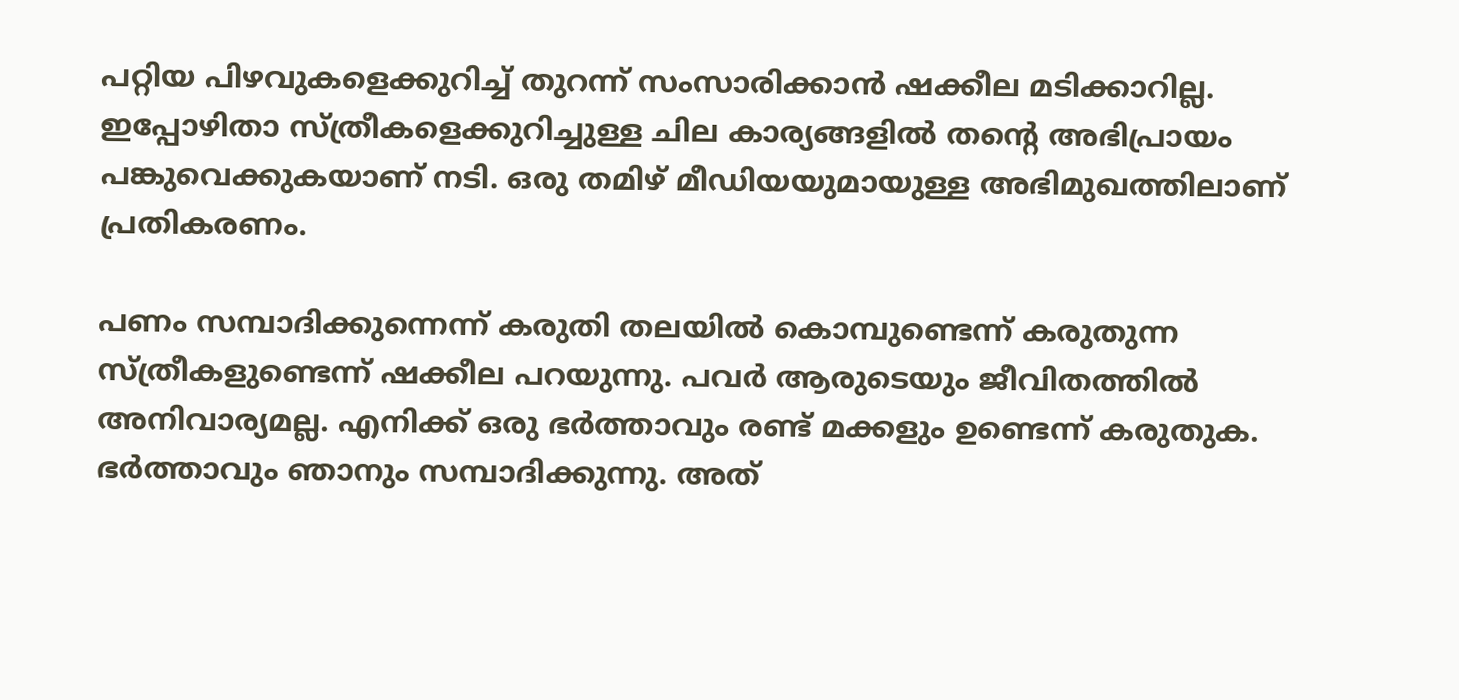പറ്റിയ പിഴവുകളെക്കുറിച്ച് തുറന്ന് സംസാരിക്കാൻ ഷക്കീല മടിക്കാറില്ല. ഇപ്പോഴിതാ സ്ത്രീകളെക്കുറിച്ചുള്ള ചില കാര്യങ്ങളിൽ തന്റെ അഭിപ്രായം പങ്കുവെക്കുകയാണ് നടി. ഒരു തമിഴ് മീഡിയയുമായുള്ള അഭിമുഖത്തിലാണ് പ്രതികരണം.

പണം സമ്പാദിക്കുന്നെന്ന് കരുതി തലയിൽ കൊമ്പുണ്ടെന്ന് കരുതുന്ന സ്ത്രീകളുണ്ടെന്ന് ഷക്കീല പറയുന്നു. പവർ ആരുടെയും ജീവിതത്തിൽ അനിവാര്യമല്ല. എനിക്ക് ഒരു ഭർത്താവും രണ്ട് മക്കളും ഉണ്ടെന്ന് കരുതുക. ഭർത്താവും ഞാനും സമ്പാദിക്കുന്നു. അത്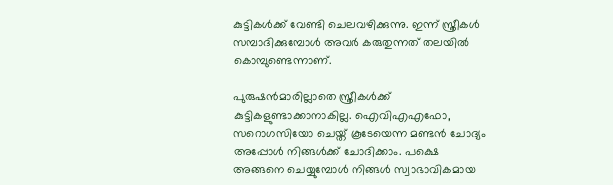കുട്ടികൾക്ക് വേണ്ടി ചെലവഴിക്കുന്നു. ഇന്ന് സ്ത്രീകൾ സമ്പാദിക്കുമ്പോൾ അവർ കരുതുന്നത് തലയിൽ കൊമ്പുണ്ടെന്നാണ്.

പുരുഷൻമാരില്ലാതെ സ്ത്രീകൾക്ക് കുട്ടികളുണ്ടാക്കാനാകില്ല. ഐവിഎഎഫോ, സറൊഗസിയോ ചെയ്ത് കൂടേയെന്ന മണ്ടൻ ചോദ്യം അപ്പോൾ നിങ്ങൾക്ക് ചോദിക്കാം. പക്ഷെ അങ്ങനെ ചെയ്യുമ്പോൾ നിങ്ങൾ സ്വാഭാവികമായ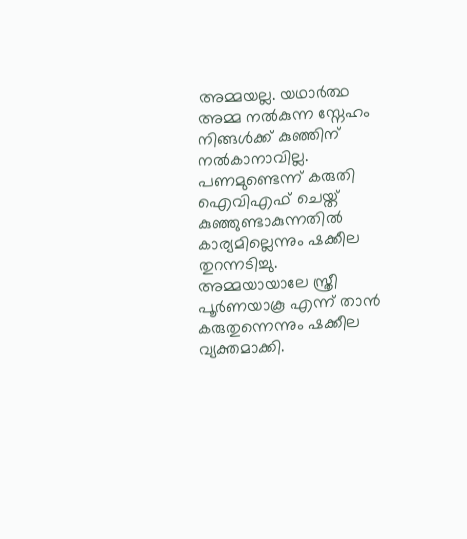അമ്മയല്ല. യഥാർത്ഥ അമ്മ നൽകുന്ന സ്നേഹം നിങ്ങൾക്ക് കുഞ്ഞിന് നൽകാനാവില്ല. പണമുണ്ടെന്ന് കരുതി ഐവിഎഫ് ചെയ്ത് കുഞ്ഞുണ്ടാകുന്നതിൽ കാര്യമില്ലെന്നും ഷക്കീല തുറന്നടിച്ചു. അമ്മയായാലേ സ്ത്രീ പൂർണയാകൂ എന്ന് താൻ കരുതുന്നെന്നും ഷക്കീല വ്യക്തമാക്കി.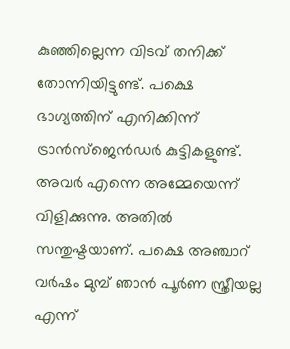കുഞ്ഞില്ലെന്ന വിടവ് തനിക്ക് തോന്നിയിട്ടുണ്ട്. പക്ഷെ ഭാഗ്യത്തിന് എനിക്കിന്ന് ട്രാൻസ്ജെൻഡർ കുട്ടികളുണ്ട്. അവർ എന്നെ അമ്മേയെന്ന് വിളിക്കുന്നു. അതിൽ സന്തുഷ്ടയാണ്. പക്ഷെ അ‍ഞ്ചാറ് വർഷം മുമ്പ് ഞാൻ പൂർണ സ്ത്രീയല്ല എന്ന്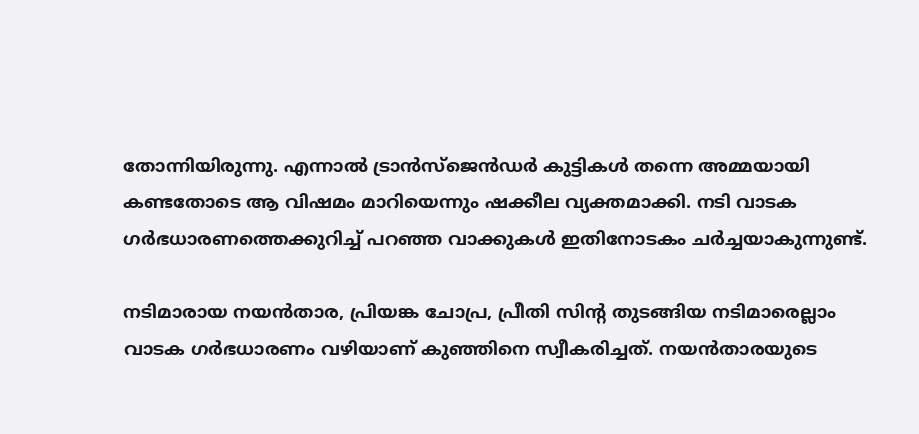തോന്നിയിരുന്നു. എന്നാൽ ട്രാൻസ്ജെൻഡർ കുട്ടികൾ തന്നെ അമ്മയായി കണ്ടതോടെ ആ വിഷമം മാറിയെന്നും ഷക്കീല വ്യക്തമാക്കി. നടി വാടക ഗർഭധാരണത്തെക്കുറിച്ച് പറഞ്ഞ വാക്കുകൾ ഇതിനോടകം ചർച്ചയാകുന്നുണ്ട്.

നടിമാരായ നയൻതാര, പ്രിയങ്ക ചോപ്ര, പ്രീതി സിന്റ തു‌ടങ്ങിയ നടിമാരെല്ലാം വാടക ഗർഭധാരണം വഴിയാണ് കുഞ്ഞിനെ സ്വീകരിച്ചത്. നയൻതാരയുടെ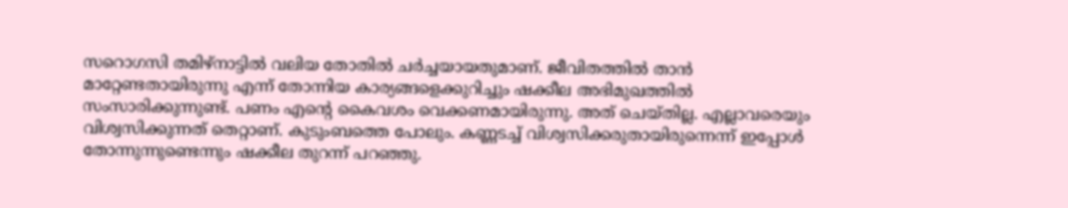സറൊഗസി തമിഴ്നാട്ടിൽ വലിയ തോതിൽ ചർച്ചയായതുമാണ്. ജീവിതത്തിൽ താൻ മാറ്റേണ്ടതായിരുന്നു എന്ന് തോന്നിയ കാര്യങ്ങളെക്കുറിച്ചും ഷക്കീല അഭിമുഖത്തിൽ സംസാരിക്കുന്നുണ്ട്. പണം എന്റെ കൈവശം വെക്കണമായിരുന്നു. അത് ചെയ്തില്ല. എല്ലാവരെയും വിശ്വസിക്കുന്നത് തെറ്റാണ്. കുടുംബത്തെ പോലും. കണ്ണടച്ച് വിശ്വസിക്കരുതായിരുന്നെന്ന് ഇപ്പോൾ തോന്നുന്നുണ്ടെന്നും ഷക്കീല തുറന്ന് പറഞ്ഞു.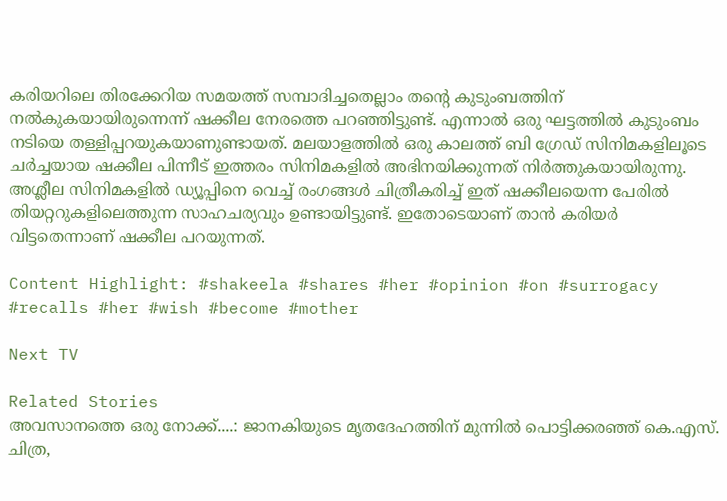കരിയറിലെ തിരക്കേറിയ സമയത്ത് സമ്പാദിച്ചതെല്ലാം തന്റെ കുടുംബത്തിന് നൽകുകയായിരുന്നെന്ന് ഷക്കീല നേരത്തെ പറഞ്ഞിട്ടുണ്ട്. എന്നാൽ ഒരു ഘട്ടത്തിൽ കുടുംബം നടിയെ തള്ളിപ്പറയുകയാണുണ്ടായത്. മലയാളത്തിൽ ഒരു കാലത്ത് ബി ഗ്രേഡ് സിനിമകളിലൂടെ ചർച്ചയായ ഷക്കീല പിന്നീട് ഇത്തരം സിനിമകളിൽ അഭിനയിക്കുന്നത് നിർത്തുകയായിരുന്നു. അശ്ലീല സിനിമകളിൽ ഡ്യൂപ്പിനെ വെച്ച് രംഗങ്ങൾ ചിത്രീകരിച്ച് ഇത് ഷക്കീലയെന്ന പേരിൽ തിയറ്ററുകളിലെത്തുന്ന സാഹചര്യവും ഉണ്ടായിട്ടുണ്ട്. ഇതോടെയാണ് താൻ കരിയർ വിട്ടതെന്നാണ് ഷക്കീല പറയുന്നത്.

Content Highlight: #shakeela #shares #her #opinion #on #surrogacy #recalls #her #wish #become #mother

Next TV

Related Stories
അവസാനത്തെ ഒരു നോക്ക്....: ജാനകിയുടെ മൃതദേഹത്തിന് മുന്നിൽ പൊട്ടിക്കരഞ്ഞ് കെ.എസ്.  ചിത്ര,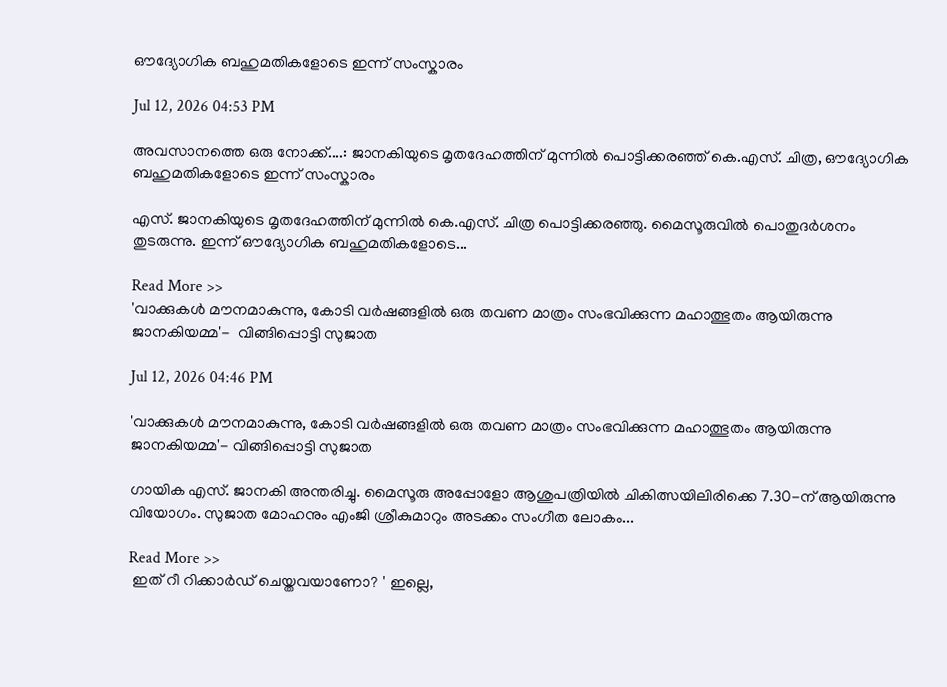ഔദ്യോഗിക ബഹുമതികളോടെ ഇന്ന് സംസ്കാരം

Jul 12, 2026 04:53 PM

അവസാനത്തെ ഒരു നോക്ക്....: ജാനകിയുടെ മൃതദേഹത്തിന് മുന്നിൽ പൊട്ടിക്കരഞ്ഞ് കെ.എസ്. ചിത്ര, ഔദ്യോഗിക ബഹുമതികളോടെ ഇന്ന് സംസ്കാരം

എസ്. ജാനകിയുടെ മൃതദേഹത്തിന് മുന്നിൽ കെ.എസ്. ചിത്ര പൊട്ടിക്കരഞ്ഞു. മൈസൂരുവിൽ പൊതുദർശനം തുടരുന്നു. ഇന്ന് ഔദ്യോഗിക ബഹുമതികളോടെ...

Read More >>
'വാക്കുകൾ മൗനമാകുന്നു, കോടി വർഷങ്ങളിൽ ഒരു തവണ മാത്രം സംഭവിക്കുന്ന മഹാത്ഭുതം ആയിരുന്നു ജാനകിയമ്മ'-  വിങ്ങിപ്പൊട്ടി സുജാത

Jul 12, 2026 04:46 PM

'വാക്കുകൾ മൗനമാകുന്നു, കോടി വർഷങ്ങളിൽ ഒരു തവണ മാത്രം സംഭവിക്കുന്ന മഹാത്ഭുതം ആയിരുന്നു ജാനകിയമ്മ'- വിങ്ങിപ്പൊട്ടി സുജാത

ഗായിക എസ്. ജാനകി അന്തരിച്ചു. മൈസൂരു അപ്പോളോ ആശുപത്രിയിൽ ചികിത്സയിലിരിക്കെ 7.30-ന് ആയിരുന്നു വിയോഗം. സുജാത മോഹനും എംജി ശ്രീകുമാറും അടക്കം സംഗീത ലോകം...

Read More >>
 ഇത് റീ റിക്കാർഡ് ചെയ്തവയാണോ? ' ഇല്ലെ,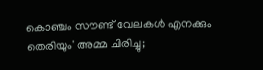കൊഞ്ചം സൗണ്ട് വേലകൾ എനക്കും തെരിയും' അമ്മ ചിരിച്ചു;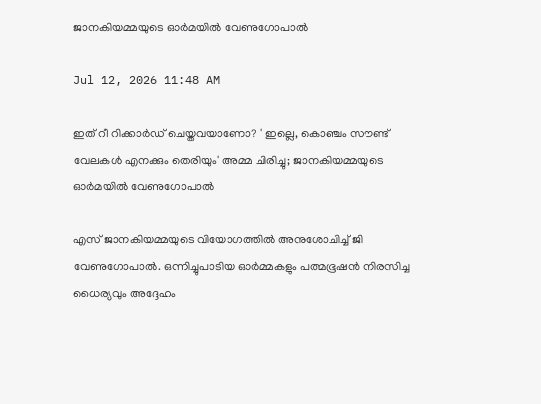ജാനകിയമ്മയുടെ ഓർമയിൽ വേണുഗോപാൽ

Jul 12, 2026 11:48 AM

ഇത് റീ റിക്കാർഡ് ചെയ്തവയാണോ? ' ഇല്ലെ, കൊഞ്ചം സൗണ്ട് വേലകൾ എനക്കും തെരിയും' അമ്മ ചിരിച്ചു; ജാനകിയമ്മയുടെ ഓർമയിൽ വേണുഗോപാൽ

എസ് ജാനകിയമ്മയുടെ വിയോഗത്തിൽ അനുശോചിച്ച് ജി വേണുഗോപാൽ. ഒന്നിച്ചുപാടിയ ഓർമ്മകളും പത്മഭൂഷൻ നിരസിച്ച ധൈര്യവും അദ്ദേഹം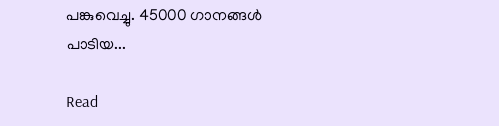പങ്കുവെച്ചു. 45000 ഗാനങ്ങൾ പാടിയ...

Read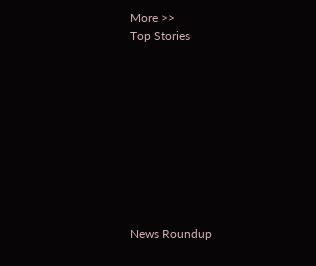More >>
Top Stories










News Roundup